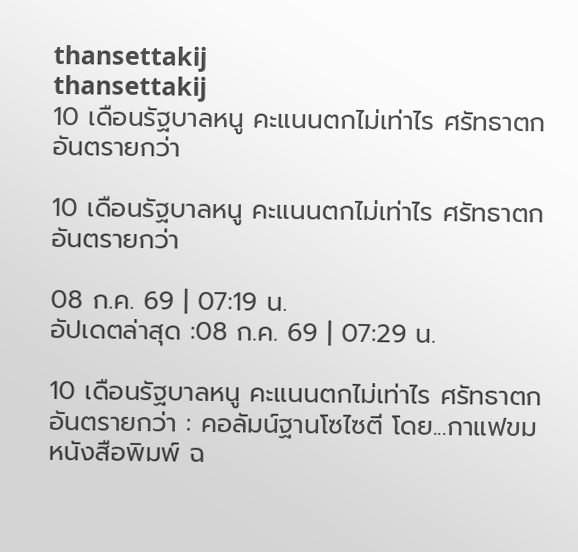thansettakij
thansettakij
10 เดือนรัฐบาลหนู คะแนนตกไม่เท่าไร ศรัทธาตกอันตรายกว่า

10 เดือนรัฐบาลหนู คะแนนตกไม่เท่าไร ศรัทธาตกอันตรายกว่า

08 ก.ค. 69 | 07:19 น.
อัปเดตล่าสุด :08 ก.ค. 69 | 07:29 น.

10 เดือนรัฐบาลหนู คะแนนตกไม่เท่าไร ศรัทธาตกอันตรายกว่า : คอลัมน์ฐานโซไซตี โดย...กาแฟขม หนังสือพิมพ์ ฉ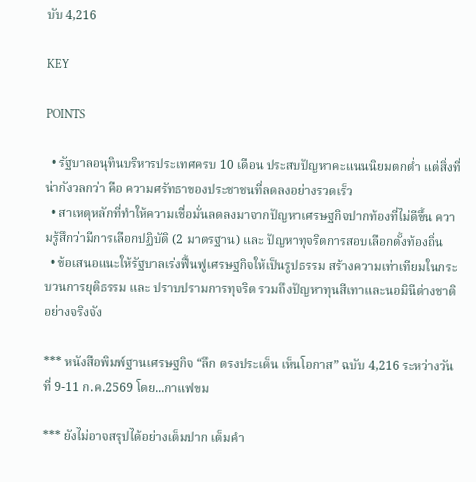บับ 4,216

KEY

POINTS

  • รัฐบาลอนุทินบริหารประเทศครบ 10 เดือน ประสบปัญหาคะแนนนิยมตกต่ำ แต่สิ่งที่น่ากังวลกว่า คือ ความศรัทธาของประชาชนที่ลดลงอย่างรวดเร็ว
  • สาเหตุหลักที่ทำให้ความเชื่อมั่นลดลงมาจากปัญหาเศรษฐกิจปากท้องที่ไม่ดีขึ้น ความรู้สึกว่ามีการเลือกปฏิบัติ (2 มาตรฐาน) และ ปัญหาทุจริตการสอบเลือกตั้งท้องถิ่น
  • ข้อเสนอแนะให้รัฐบาลเร่งฟื้นฟูเศรษฐกิจให้เป็นรูปธรรม สร้างความเท่าเทียมในกระบวนการยุติธรรม และ ปราบปรามการทุจริต รวมถึงปัญหาทุนสีเทาและนอมินีต่างชาติอย่างจริงจัง

*** หนังสือพิมพ์ฐานเศรษฐกิจ “ลึก ตรงประเด็น เห็นโอกาส” ฉบับ 4,216 ระหว่างวันที่ 9-11 ก.ค.2569 โดย...กาแฟขม

*** ยังไม่อาจสรุปได้อย่างเต็มปาก เต็มคำ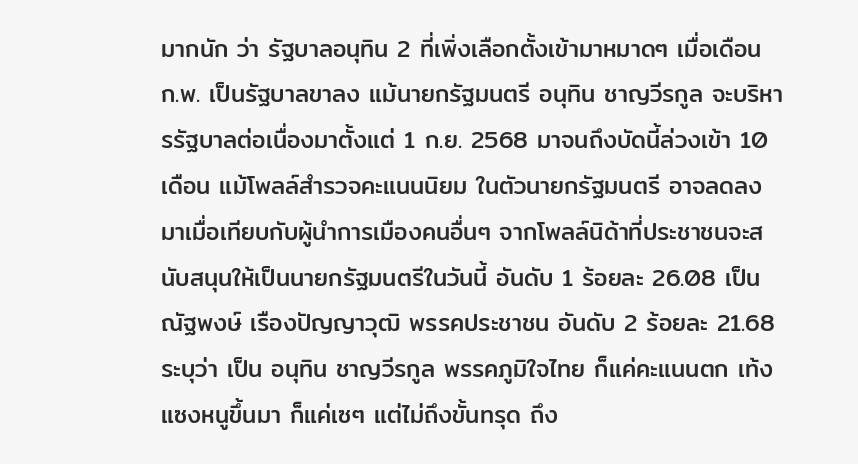มากนัก ว่า รัฐบาลอนุทิน 2 ที่เพิ่งเลือกตั้งเข้ามาหมาดๆ เมื่อเดือน ก.พ. เป็นรัฐบาลขาลง แม้นายกรัฐมนตรี อนุทิน ชาญวีรกูล จะบริหารรัฐบาลต่อเนื่องมาตั้งแต่ 1 ก.ย. 2568 มาจนถึงบัดนี้ล่วงเข้า 10 เดือน แม้โพลล์สำรวจคะแนนนิยม ในตัวนายกรัฐมนตรี อาจลดลงมาเมื่อเทียบกับผู้นำการเมืองคนอื่นๆ จากโพลล์นิด้าที่ประชาชนจะสนับสนุนให้เป็นนายกรัฐมนตรีในวันนี้ อันดับ 1 ร้อยละ 26.08 เป็น ณัฐพงษ์ เรืองปัญญาวุฒิ พรรคประชาชน อันดับ 2 ร้อยละ 21.68 ระบุว่า เป็น อนุทิน ชาญวีรกูล พรรคภูมิใจไทย ก็แค่คะแนนตก เท้งแซงหนูขึ้นมา ก็แค่เซๆ แต่ไม่ถึงขั้นทรุด ถึง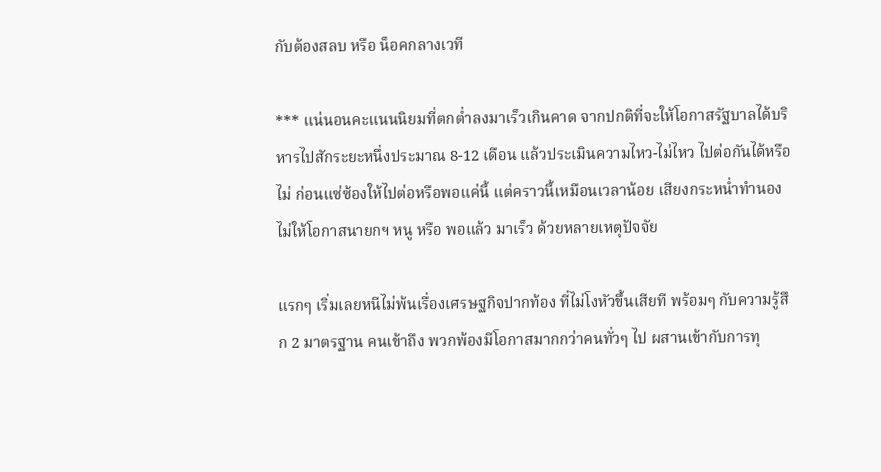กับต้องสลบ หรือ น็อคกลางเวที

*** แน่นอนคะแนนนิยมที่ตกตํ่าลงมาเร็วเกินคาด จากปกติที่จะให้โอกาสรัฐบาลได้บริหารไปสักระยะหนึ่งประมาณ 8-12 เดือน แล้วประเมินความไหว-ไม่ไหว ไปต่อกันได้หรือไม่ ก่อนแซ่ซ้องให้ไปต่อหรือพอแค่นี้ แต่คราวนี้เหมือนเวลาน้อย เสียงกระหนํ่าทำนองไม่ให้โอกาสนายกฯ หนู หรือ พอแล้ว มาเร็ว ด้วยหลายเหตุปัจจัย

แรกๆ เริ่มเลยหนีไม่พ้นเรื่องเศรษฐกิจปากท้อง ที่ไม่โงหัวขึ้นเสียที พร้อมๆ กับความรู้สึก 2 มาตรฐาน คนเข้าถึง พวกพ้องมีโอกาสมากกว่าคนทั่วๆ ไป ผสานเข้ากับการทุ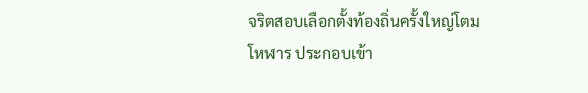จริตสอบเลือกตั้งท้องถิ่นครั้งใหญ่โตมโหฬาร ประกอบเข้า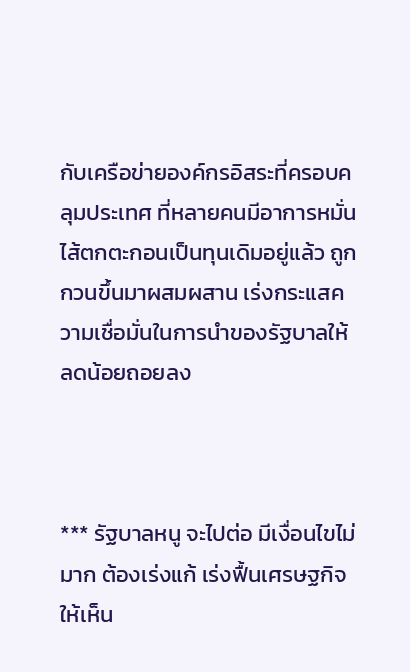กับเครือข่ายองค์กรอิสระที่ครอบคลุมประเทศ ที่หลายคนมีอาการหมั่นไส้ตกตะกอนเป็นทุนเดิมอยู่แล้ว ถูกกวนขึ้นมาผสมผสาน เร่งกระแสความเชื่อมั่นในการนำของรัฐบาลให้ลดน้อยถอยลง



*** รัฐบาลหนู จะไปต่อ มีเงื่อนไขไม่มาก ต้องเร่งแก้ เร่งฟื้นเศรษฐกิจให้เห็น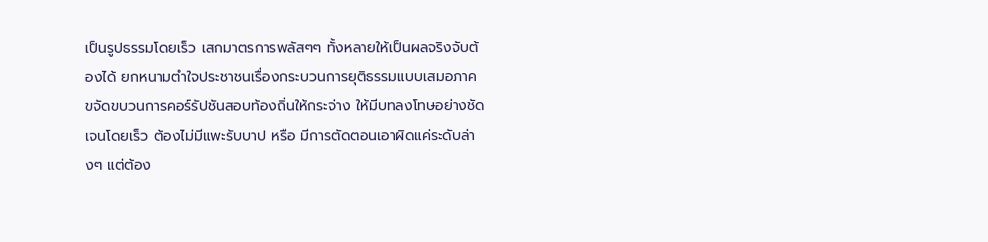เป็นรูปธรรมโดยเร็ว เสกมาตรการพลัสๆๆ ทั้งหลายให้เป็นผลจริงจับต้องได้ ยกหนามตำใจประชาชนเรื่องกระบวนการยุติธรรมแบบเสมอภาค ขจัดขบวนการคอร์รัปชันสอบท้องถิ่นให้กระจ่าง ให้มีบทลงโทษอย่างชัดเจนโดยเร็ว ต้องไม่มีแพะรับบาป หรือ มีการตัดตอนเอาผิดแค่ระดับล่างๆ แต่ต้อง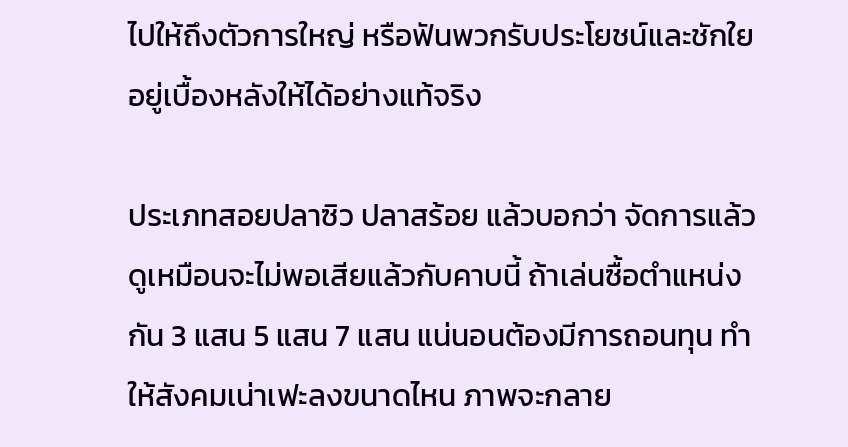ไปให้ถึงตัวการใหญ่ หรือฟันพวกรับประโยชน์และชักใยอยู่เบื้องหลังให้ได้อย่างแท้จริง

ประเภทสอยปลาซิว ปลาสร้อย แล้วบอกว่า จัดการแล้ว ดูเหมือนจะไม่พอเสียแล้วกับคาบนี้ ถ้าเล่นซื้อตำแหน่งกัน 3 แสน 5 แสน 7 แสน แน่นอนต้องมีการถอนทุน ทำให้สังคมเน่าเฟะลงขนาดไหน ภาพจะกลาย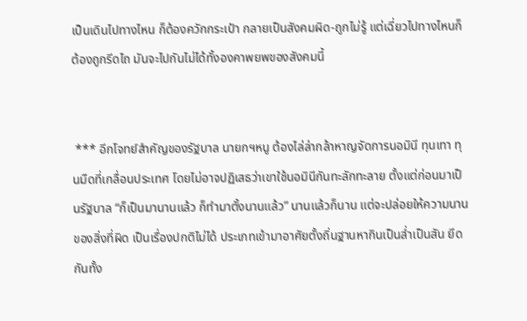เป็นเดินไปทางไหน ก็ต้องควักกระเป๋า กลายเป็นสังคมผิด-ถูกไม่รู้ แต่เฉี่ยวไปทางไหนก็ต้องถูกรีดไถ มันจะไปกันไม่ได้ทั้งองคาพยพของสังคมนี้


 *** อีกโจทย์สำคัญของรัฐบาล นายกฯหนู ต้องไล่ล่ากล้าหาญจัดการนอมินี ทุนเทา ทุนมืดที่เกลื่อนประเทศ โดยไม่อาจปฏิเสธว่าเขาใช้นอมินีกันทะลักทะลาย ตั้งแต่ก่อนมาเป็นรัฐบาล “ก็เป็นมานานแล้ว ก็ทำมาตั้งนานแล้ว” นานแล้วก็นาน แต่จะปล่อยให้ความนานของสิ่งที่ผิด เป็นเรื่องปกติไม่ได้ ประเภทเข้ามาอาศัยตั้งถิ่นฐานหากินเป็นลํ่าเป็นสัน ยึดกันทั้ง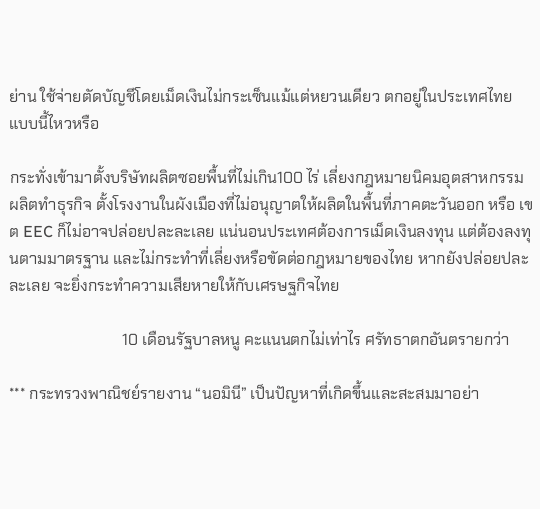ย่าน ใช้จ่ายตัดบัญชีโดยเม็ดเงินไม่กระเซ็นแม้แต่หยวนเดียว ตกอยู่ในประเทศไทย แบบนี้ไหวหรือ

กระทั่งเข้ามาตั้งบริษัทผลิตซอยพื้นที่ไม่เกิน100 ไร่ เลี่ยงกฎหมายนิคมอุตสาหกรรม ผลิตทำธุรกิจ ตั้งโรงงานในผังเมืองที่ไม่อนุญาตให้ผลิตในพื้นที่ภาคตะวันออก หรือ เขต EEC ก็ไม่อาจปล่อยปละละเลย แน่นอนประเทศต้องการเม็ดเงินลงทุน แต่ต้องลงทุนตามมาตรฐาน และไม่กระทำที่เลี่ยงหรือขัดต่อกฎหมายของไทย หากยังปล่อยปละละเลย จะยิ่งกระทำความเสียหายให้กับเศรษฐกิจไทย

                             10 เดือนรัฐบาลหนู คะแนนตกไม่เท่าไร ศรัทธาตกอันตรายกว่า

*** กระทรวงพาณิชย์รายงาน “นอมินี” เป็นปัญหาที่เกิดขึ้นและสะสมมาอย่า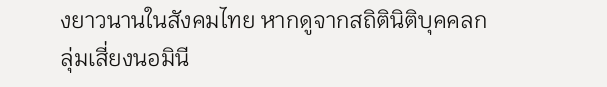งยาวนานในสังคมไทย หากดูจากสถิตินิติบุคคลกลุ่มเสี่ยงนอมินี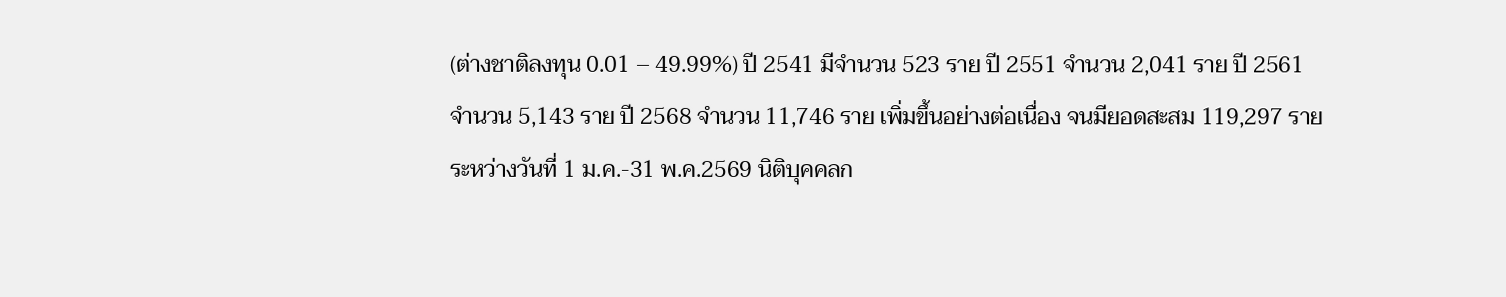(ต่างชาติลงทุน 0.01 – 49.99%) ปี 2541 มีจำนวน 523 ราย ปี 2551 จำนวน 2,041 ราย ปี 2561 จำนวน 5,143 ราย ปี 2568 จำนวน 11,746 ราย เพิ่มขึ้นอย่างต่อเนื่อง จนมียอดสะสม 119,297 ราย ระหว่างวันที่ 1 ม.ค.-31 พ.ค.2569 นิติบุคคลก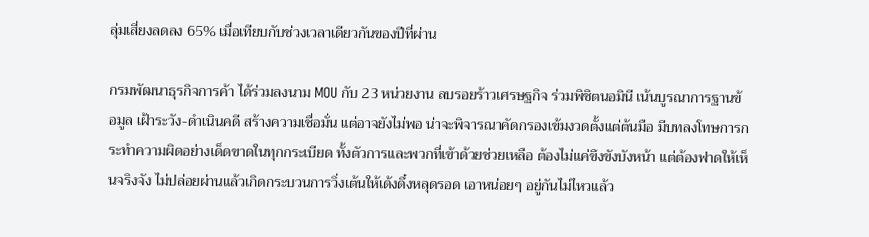ลุ่มเสี่ยงลดลง 65% เมื่อเทียบกับช่วงเวลาเดียวกันของปีที่ผ่าน

กรมพัฒนาธุรกิจการค้า ได้ร่วมลงนาม MOU กับ 23 หน่วยงาน ลบรอยร้าวเศรษฐกิจ ร่วมพิชิตนอมินี เน้นบูรณาการฐานข้อมูล เฝ้าระวัง-ดำเนินคดี สร้างความเชื่อมั่น แต่อาจยังไม่พอ น่าจะพิจารณาคัดกรองเข้มงวดตั้งแต่ต้นมือ มีบทลงโทษการกระทำความผิดอย่างเด็ดขาดในทุกกระเบียด ทั้งตัวการและพวกที่เข้าด้วยช่วยเหลือ ต้องไม่แค่ขึงขังบังหน้า แต่ต้องฟาดให้เห็นจริงจัง ไม่ปล่อยผ่านแล้วเกิดกระบวนการวิ่งเต้นให้เด้งดึ๋งหลุดรอด เอาหน่อยๆ อยู่กันไม่ไหวแล้ว